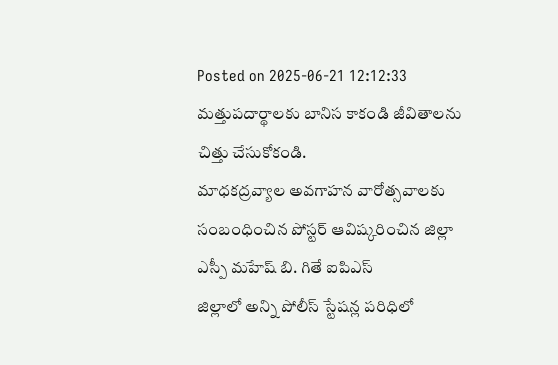Posted on 2025-06-21 12:12:33
మత్తుపదార్థాలకు బానిస కాకండి జీవితాలను చిత్తు చేసుకోకండి.
మాధకద్రవ్యాల అవగాహన వారోత్సవాలకు సంబంధించిన పోస్టర్ ఆవిష్కరించిన జిల్లా ఎస్పీ మహేష్ బి. గితే ఐపిఎస్
జిల్లాలో అన్ని పోలీస్ స్టేషన్ల పరిధిలో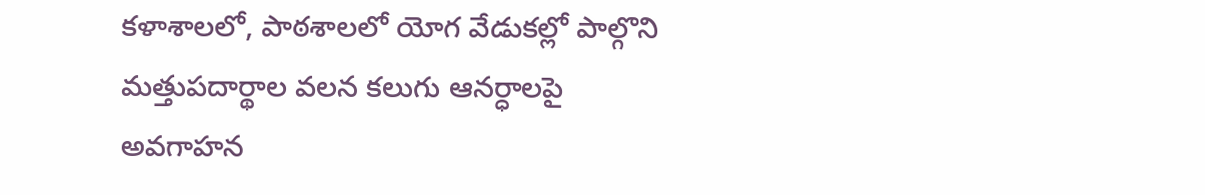కళాశాలలో, పాఠశాలలో యోగ వేడుకల్లో పాల్గొని మత్తుపదార్థాల వలన కలుగు ఆనర్ధాలపై అవగాహన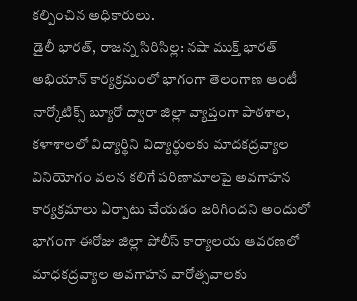కల్పించిన అధికారులు.
డైలీ భారత్, రాజన్న సిరిసిల్ల: నషా ముక్త్ భారత్ అభియాన్ కార్యక్రమంలో భాగంగా తెలంగాణ ఆంటీ నార్కోటిక్స్ బ్యూరో ద్వారా జిల్లా వ్యాప్తంగా పాఠశాల, కళాశాలలో విద్యార్థిని విద్యార్థులకు మాదకద్రవ్యాల వినియోగం వలన కలిగే పరిణామాలపై అవగాహన కార్యక్రమాలు ఏర్పాటు చేయడం జరిగిందని అందులో భాగంగా ఈరోజు జిల్లా పోలీస్ కార్యాలయ ఆవరణలో మాధకద్రవ్యాల అవగాహన వారోత్సవాలకు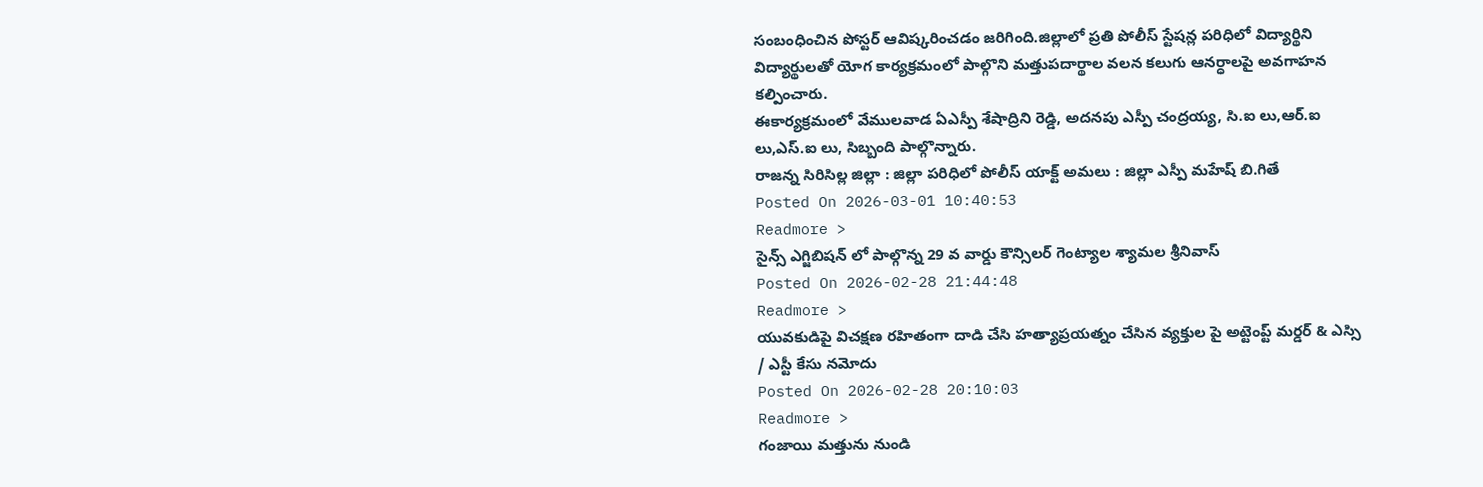సంబంధించిన పోస్టర్ ఆవిష్కరించడం జరిగింది.జిల్లాలో ప్రతి పోలీస్ స్టేషన్ల పరిధిలో విద్యార్థిని విద్యార్థులతో యోగ కార్యక్రమంలో పాల్గొని మత్తుపదార్థాల వలన కలుగు ఆనర్ధాలపై అవగాహన కల్పించారు.
ఈకార్యక్రమంలో వేములవాడ ఏఎస్పీ శేషాద్రిని రెడ్డి, అదనపు ఎస్పీ చంద్రయ్య, సి.ఐ లు,ఆర్.ఐ లు,ఎస్.ఐ లు, సిబ్బంది పాల్గొన్నారు.
రాజన్న సిరిసిల్ల జిల్లా : జిల్లా పరిధిలో పోలీస్ యాక్ట్ అమలు : జిల్లా ఎస్పీ మహేష్ బి.గితే
Posted On 2026-03-01 10:40:53
Readmore >
సైన్స్ ఎగ్జిబిషన్ లో పాల్గొన్న 29 వ వార్డు కౌన్సిలర్ గెంట్యాల శ్యామల శ్రీనివాస్
Posted On 2026-02-28 21:44:48
Readmore >
యువకుడిపై విచక్షణ రహితంగా దాడి చేసి హత్యాప్రయత్నం చేసిన వ్యక్తుల పై అట్టెంప్ట్ మర్డర్ & ఎస్సి / ఎస్టీ కేసు నమోదు
Posted On 2026-02-28 20:10:03
Readmore >
గంజాయి మత్తును నుండి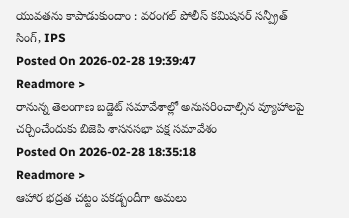యువతను కాపాడుకుందాం : వరంగల్ పోలీస్ కమిషనర్ సన్ప్రీత్ సింగ్, IPS
Posted On 2026-02-28 19:39:47
Readmore >
రానున్న తెలంగాణ బడ్జెట్ సమావేశాల్లో అనుసరించాల్సిన వ్యూహాలపై చర్చించేందుకు బిజెపి శాసనసభా పక్ష సమావేశం
Posted On 2026-02-28 18:35:18
Readmore >
ఆహార భద్రత చట్టం పకడ్బందీగా అమలు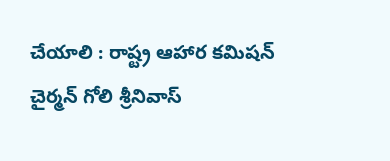చేయాలి : రాష్ట్ర ఆహార కమిషన్ చైర్మన్ గోలి శ్రీనివాస్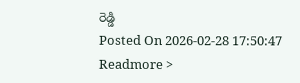రెడ్డి
Posted On 2026-02-28 17:50:47
Readmore >